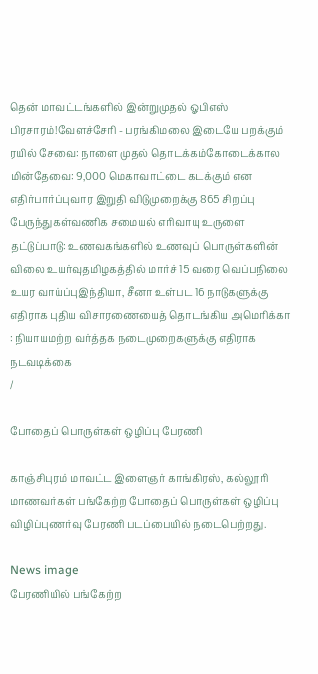தென் மாவட்டங்களில் இன்றுமுதல் ஓபிஎஸ் பிரசாரம்!வேளச்சேரி - பரங்கிமலை இடையே பறக்கும் ரயில் சேவை: நாளை முதல் தொடக்கம்கோடைக்கால மின்தேவை: 9,000 மெகாவாட்டை கடக்கும் என எதிர்பார்ப்புவார இறுதி விடுமுறைக்கு 865 சிறப்பு பேருந்துகள்வணிக சமையல் எரிவாயு உருளை தட்டுப்பாடு: உணவகங்களில் உணவுப் பொருள்களின் விலை உயர்வுதமிழகத்தில் மார்ச் 15 வரை வெப்பநிலை உயர வாய்ப்புஇந்தியா, சீனா உள்பட 16 நாடுகளுக்கு எதிராக புதிய விசாரணையைத் தொடங்கிய அமெரிக்கா : நியாயமற்ற வர்த்தக நடைமுறைகளுக்கு எதிராக நடவடிக்கை
/

போதைப் பொருள்கள் ஒழிப்பு பேரணி

காஞ்சிபுரம் மாவட்ட இளைஞர் காங்கிரஸ், கல்லூரி மாணவர்கள் பங்கேற்ற போதைப் பொருள்கள் ஒழிப்பு விழிப்புணர்வு பேரணி படப்பையில் நடைபெற்றது.

News image
பேரணியில் பங்கேற்ற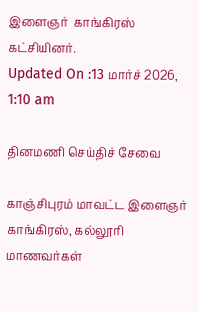இளைஞர்  காங்கிரஸ்  கட்சியினர்.
Updated On :13 மார்ச் 2026, 1:10 am

தினமணி செய்திச் சேவை

காஞ்சிபுரம் மாவட்ட இளைஞர் காங்கிரஸ், கல்லூரி மாணவர்கள்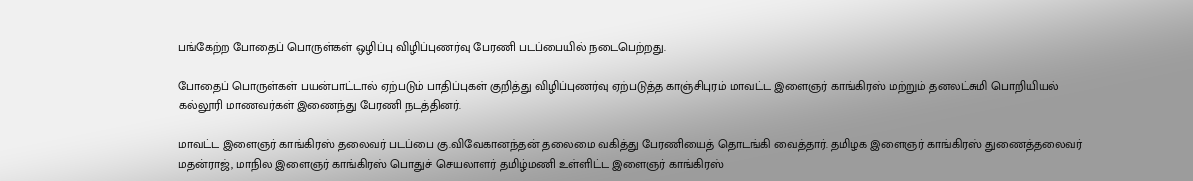பங்கேற்ற போதைப் பொருள்கள் ஒழிப்பு விழிப்புணர்வு பேரணி படப்பையில் நடைபெற்றது.

போதைப் பொருள்கள் பயன்பாட்டால் ஏற்படும் பாதிப்புகள் குறித்து விழிப்புணர்வு ஏற்படுத்த காஞ்சிபுரம் மாவட்ட இளைஞர் காங்கிரஸ் மற்றும் தனலட்சுமி பொறியியல் கல்லூரி மாணவர்கள் இணைந்து பேரணி நடத்தினர்.

மாவட்ட இளைஞர் காங்கிரஸ் தலைவர் படப்பை கு.விவேகானந்தன் தலைமை வகித்து பேரணியைத் தொடங்கி வைத்தார். தமிழக இளைஞர் காங்கிரஸ் துணைத்தலைவர் மதன்ராஜ், மாநில இளைஞர் காங்கிரஸ் பொதுச் செயலாளர் தமிழ்மணி உள்ளிட்ட இளைஞர் காங்கிரஸ்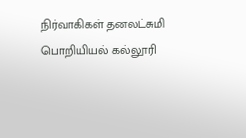நிர்வாகிகள் தனலட்சுமி பொறியியல் கல்லூரி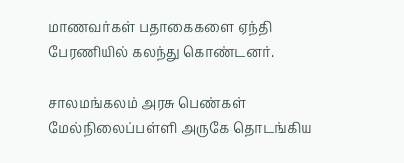மாணவர்கள் பதாகைகளை ஏந்தி பேரணியில் கலந்து கொண்டனர்.

சாலமங்கலம் அரசு பெண்கள் மேல்நிலைப்பள்ளி அருகே தொடங்கிய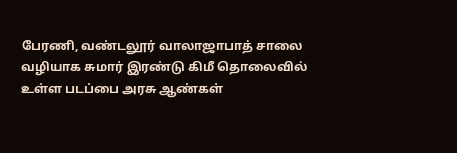பேரணி, வண்டலூர் வாலாஜாபாத் சாலை வழியாக சுமார் இரண்டு கிமீ தொலைவில் உள்ள படப்பை அரசு ஆண்கள்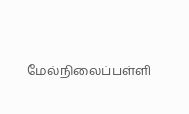மேல்நிலைப்பள்ளி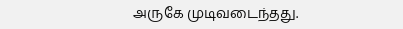அருகே முடிவடைந்தது.